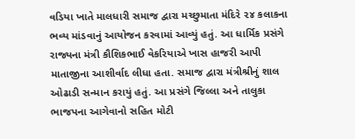વડિયા ખાતે માલધારી સમાજ દ્વારા મચ્છુમાતા મંદિરે ૨૪ કલાકના ભવ્ય માંડવાનું આયોજન કરવામાં આવ્યું હતું. આ ધાર્મિક પ્રસંગે રાજ્યના મંત્રી કૌશિકભાઈ વેકરિયાએ ખાસ હાજરી આપી માતાજીના આશીર્વાદ લીધા હતા. સમાજ દ્વારા મંત્રીશ્રીનું શાલ ઓઢાડી સન્માન કરાયું હતું. આ પ્રસંગે જિલ્લા અને તાલુકા ભાજપના આગેવાનો સહિત મોટી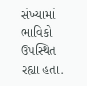સંખ્યામાં ભાવિકો ઉપસ્થિત રહ્યા હતા.